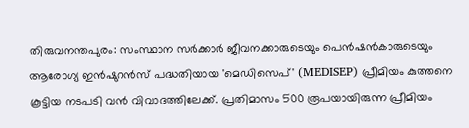തിരുവനന്തപുരം: സംസ്ഥാന സർക്കാർ ജീവനക്കാരുടെയും പെൻഷൻകാരുടെയും ആരോഗ്യ ഇൻഷുറൻസ് പദ്ധതിയായ 'മെഡിസെപ്' (MEDISEP) പ്രീമിയം കുത്തനെ കൂട്ടിയ നടപടി വൻ വിവാദത്തിലേക്ക്. പ്രതിമാസം 500 രൂപയായിരുന്ന പ്രീമിയം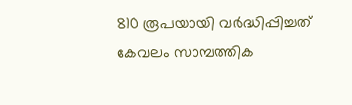810 രൂപയായി വർദ്ധിപ്പിച്ചത് കേവലം സാമ്പത്തിക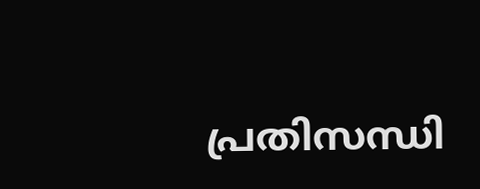പ്രതിസന്ധി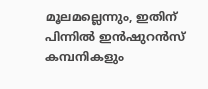മൂലമല്ലെന്നും, ഇതിന് പിന്നിൽ ഇൻഷുറൻസ് കമ്പനികളും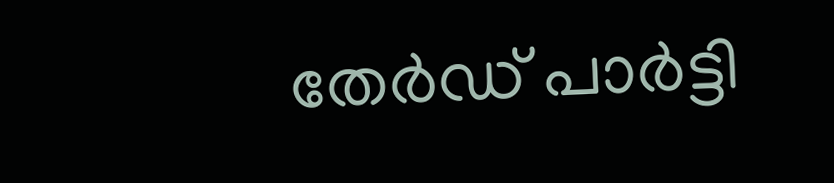തേർഡ് പാർട്ടി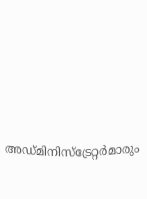അഡ്മിനിസ്ട്രേറ്റർമാരും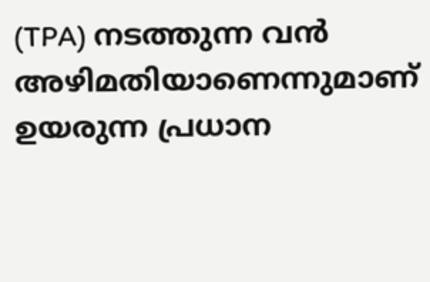(TPA) നടത്തുന്ന വൻ അഴിമതിയാണെന്നുമാണ് ഉയരുന്ന പ്രധാന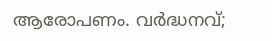ആരോപണം. വർദ്ധനവ്;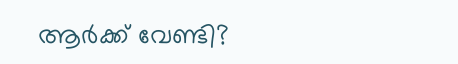ആർക്ക് വേണ്ടി?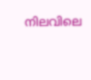നിലവിലെ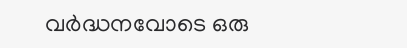വർദ്ധനവോടെ ഒരു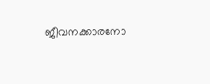ജീവനക്കാരനോ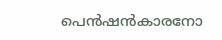പെൻഷൻകാരനോ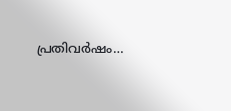പ്രതിവർഷം…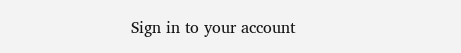Sign in to your account